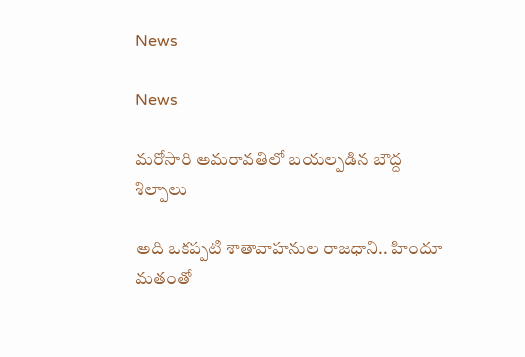News

News

మరోసారి అమరావతిలో బయల్పడిన బౌద్ద శిల్పాలు

అది ఒకప్పటి శాతావాహనుల రాజధాని.. హిందూ మతంతో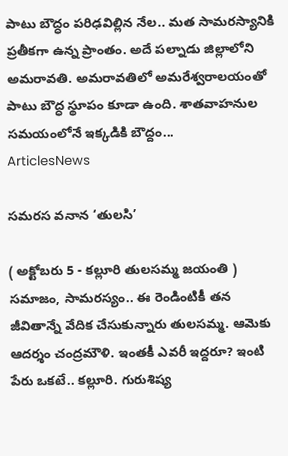పాటు బౌద్ధం పరిఢవిల్లిన నేల.. మత సామరస్యానికి ప్రతీకగా ఉన్న ప్రాంతం. అదే పల్నాడు జిల్లాలోని అమరావతి. అమరావతిలో అమరేశ్వరాలయంతో పాటు బౌద్ధ స్థూపం కూడా ఉంది. శాతవాహనుల సమయంలోనే ఇక్కడికి బౌద్దం...
ArticlesNews

సమరస వనాన ‘తులసి’

( అక్టోబరు 5 - కల్లూరి తులసమ్మ జయంతి ) సమాజం, సామరస్యం.. ఈ రెండింటికీ తన జీవితాన్నే వేదిక చేసుకున్నారు తులసమ్మ. ఆమెకు ఆదర్శం చంద్రమౌళి. ఇంతకీ ఎవరీ ఇద్దరూ? ఇంటి పేరు ఒకటే.. కల్లూరి. గురుశిష్య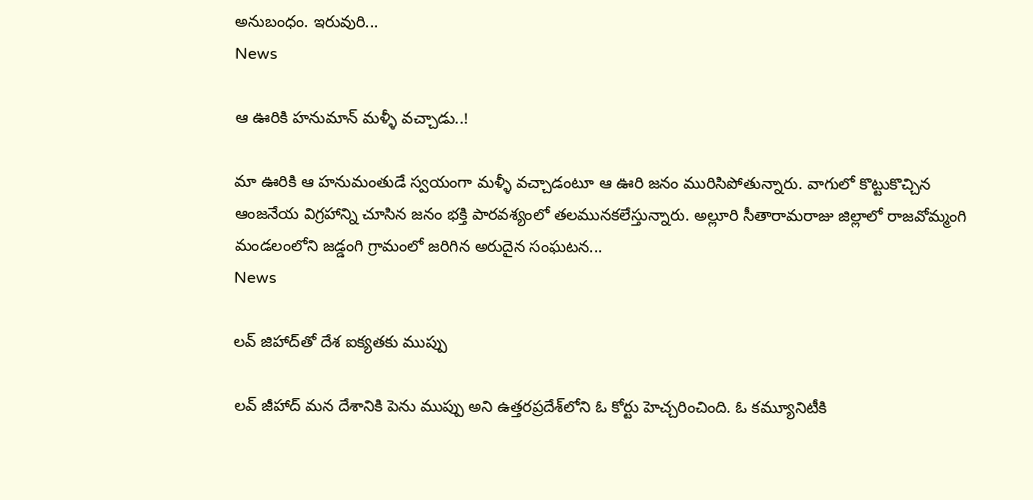అనుబంధం. ఇరువురి...
News

ఆ ఊరికి హనుమాన్ మళ్ళీ వచ్చాడు..!

మా ఊరికి ఆ హనుమంతుడే స్వయంగా మళ్ళీ వచ్చాడంటూ ఆ ఊరి జనం మురిసిపోతున్నారు. వాగులో కొట్టుకొచ్చిన ఆంజనేయ విగ్రహాన్ని చూసిన జనం భక్తి పారవశ్యంలో తలమునకలేస్తున్నారు. అల్లూరి సీతారామరాజు జిల్లాలో రాజవోమ్మంగి మండలంలోని జడ్డంగి గ్రామంలో జరిగిన అరుదైన సంఘటన...
News

లవ్‌ జిహాద్‌తో దేశ ఐక్యతకు ముప్పు

లవ్‌ జీహాద్‌ మన దేశానికి పెను ముప్పు అని ఉత్తరప్రదేశ్‌లోని ఓ కోర్టు హెచ్చరించింది. ఓ కమ్యూనిటీకి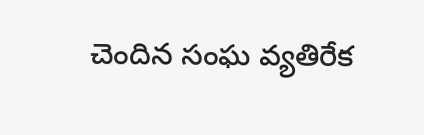చెందిన సంఘ వ్యతిరేక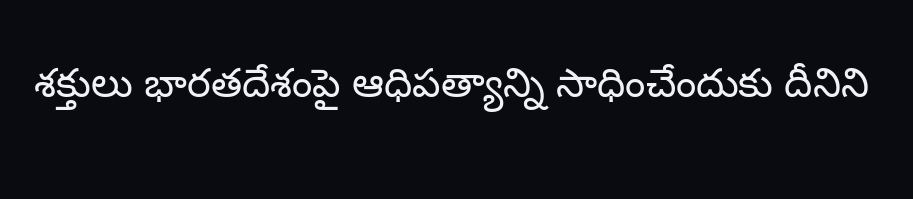శక్తులు భారతదేశంపై ఆధిపత్యాన్ని సాధించేందుకు దీనిని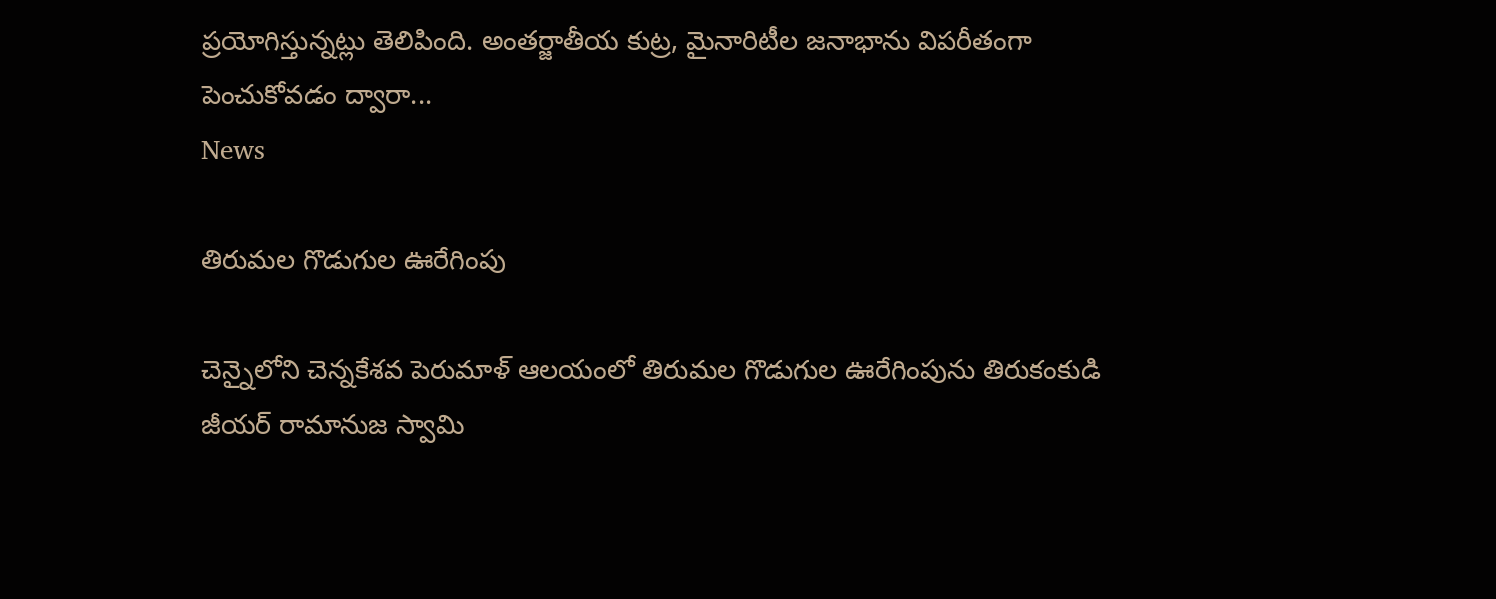ప్రయోగిస్తున్నట్లు తెలిపింది. అంతర్జాతీయ కుట్ర, మైనారిటీల జనాభాను విపరీతంగా పెంచుకోవడం ద్వారా...
News

తిరుమల గొడుగుల ఊరేగింపు

చెన్నైలోని చెన్నకేశవ పెరుమాళ్‌ ఆలయంలో తిరుమల గొడుగుల ఊరేగింపును తిరుకంకుడి జీయర్‌ రామానుజ స్వామి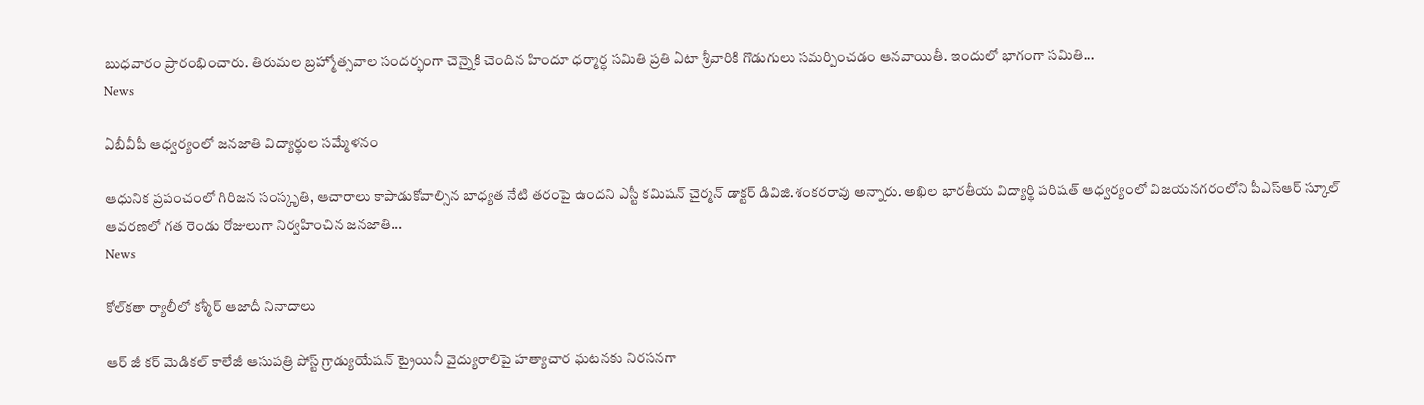బుధవారం ప్రారంభించారు. తిరుమల బ్రహ్మోత్సవాల సందర్భంగా చెన్నైకి చెందిన హిందూ ధర్మార్ధ సమితి ప్రతి ఏటా శ్రీవారికి గొడుగులు సమర్పించడం ఆనవాయితీ. ఇందులో భాగంగా సమితి...
News

ఏబీవీపీ ఆధ్వర్యంలో జనజాతి విద్యార్థుల సమ్మేళనం

ఆధునిక ప్రపంచంలో గిరిజన సంస్కృతి, ఆచారాలు కాపాడుకోవాల్సిన బాధ్యత నేటి తరంపై ఉందని ఎస్టీ కమిషన్‌ చైర్మన్‌ డాక్టర్‌ డివిజి.శంకరరావు అన్నారు. అఖిల భారతీయ విద్యార్థి పరిషత్‌ ఆధ్వర్యంలో విజయనగరంలోని పీఎస్‌ఆర్‌ స్కూల్‌ ఆవరణలో గత రెండు రోజులుగా నిర్వహించిన జనజాతి...
News

కోల్‌కతా ర్యాలీలో కశ్మీర్ ఆజాదీ నినాదాలు

ఆర్ జీ కర్ మెడికల్ కాలేజీ ఆసుపత్రి పోస్ట్ గ్రాడ్యుయేషన్ ట్రైయినీ వైద్యురాలిపై హత్యాచార ఘటనకు నిరసనగా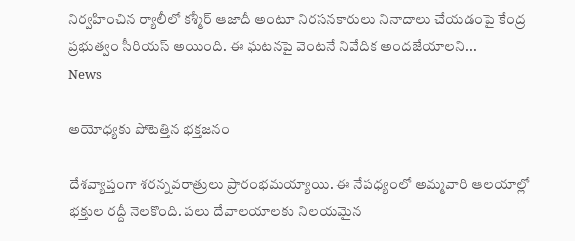నిర్వహించిన ర్యాలీలో కశ్మీర్ ఆజాదీ అంటూ నిరసనకారులు నినాదాలు చేయడంపై కేంద్ర ప్రభుత్వం సీరియస్ అయింది. ఈ ఘటనపై వెంటనే నివేదిక అందజేయాలని...
News

అయోధ్యకు పోటెత్తిన భక్తజనం

దేశవ్యాప్తంగా శరన్నవరాత్రులు ప్రారంభమయ్యాయి. ఈ నేపధ్యంలో అమ్మవారి ఆలయాల్లో భక్తుల రద్దీ నెలకొంది. పలు దేవాలయాలకు నిలయమైన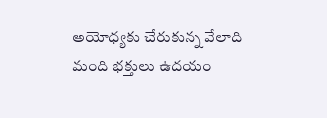అయోధ్యకు చేరుకున్న వేలాది మంది భక్తులు ఉదయం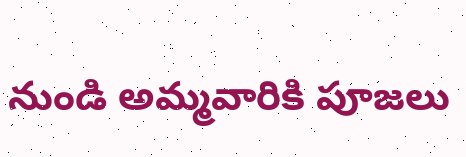నుండి అమ్మవారికి పూజలు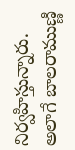నిర్వహిస్తున్నారు. అలాగే బాలరాముణ్ణి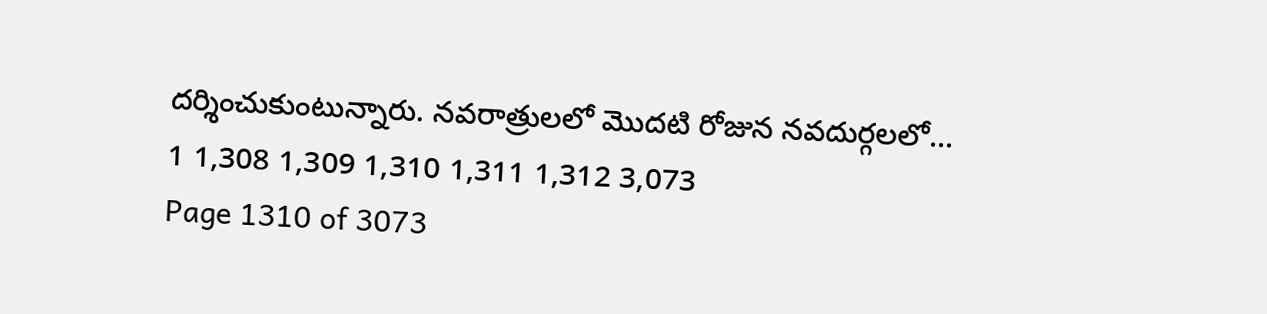దర్శించుకుంటున్నారు. నవరాత్రులలో మొదటి రోజున నవదుర్గలలో...
1 1,308 1,309 1,310 1,311 1,312 3,073
Page 1310 of 3073